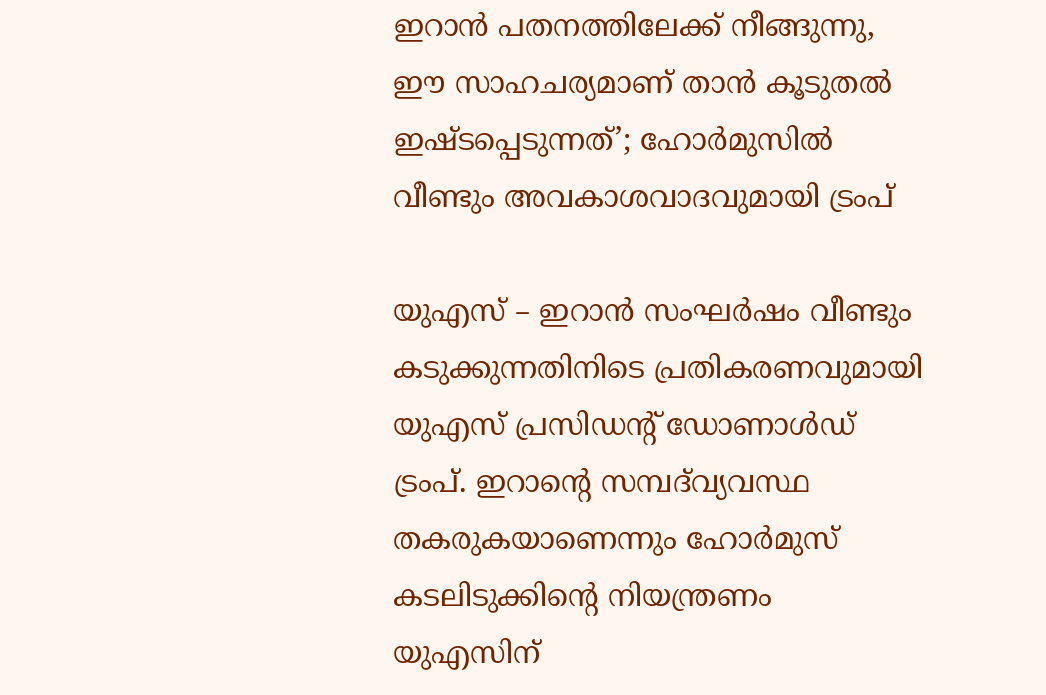ഇറാന്‍ പതനത്തിലേക്ക് നീങ്ങുന്നു, ഈ സാഹചര്യമാണ് താന്‍ കൂടുതല്‍ ഇഷ്ടപ്പെടുന്നത്’; ഹോര്‍മുസില്‍ വീണ്ടും അവകാശവാദവുമായി ട്രംപ്

യുഎസ് – ഇറാന്‍ സംഘര്‍ഷം വീണ്ടും കടുക്കുന്നതിനിടെ പ്രതികരണവുമായി യുഎസ് പ്രസിഡന്റ് ഡോണാള്‍ഡ് ട്രംപ്. ഇറാന്റെ സമ്പദ്‌വ്യവസ്ഥ തകരുകയാണെന്നും ഹോര്‍മുസ് കടലിടുക്കിന്റെ നിയന്ത്രണം യുഎസിന്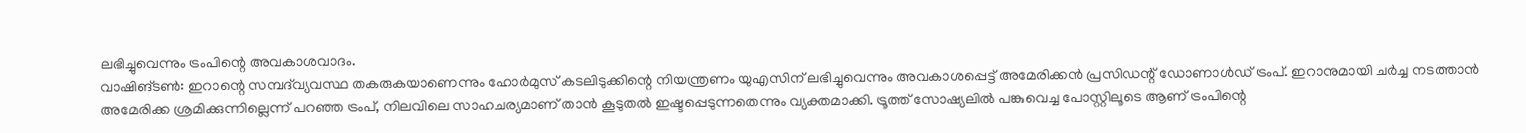ലഭിച്ചുവെന്നും ട്രംപിന്റെ അവകാശവാദം.
വാഷിങ്ടണ്‍: ഇറാന്റെ സമ്പദ്‌വ്യവസ്ഥ തകരുകയാണെന്നും ഹോര്‍മുസ് കടലിടുക്കിന്റെ നിയന്ത്രണം യുഎസിന് ലഭിച്ചുവെന്നും അവകാശപ്പെട്ട് അമേരിക്കന്‍ പ്രസിഡന്റ് ഡോണാള്‍ഡ് ട്രംപ്. ഇറാനുമായി ചര്‍ച്ച നടത്താന്‍ അമേരിക്ക ശ്രമിക്കുന്നില്ലെന്ന് പറഞ്ഞ ട്രംപ്, നിലവിലെ സാഹചര്യമാണ് താന്‍ കൂടുതല്‍ ഇഷ്ടപ്പെടുന്നതെന്നും വ്യക്തമാക്കി. ട്രൂത്ത് സോഷ്യലില്‍ പങ്കുവെച്ച പോസ്റ്റിലൂടെ ആണ് ട്രംപിന്റെ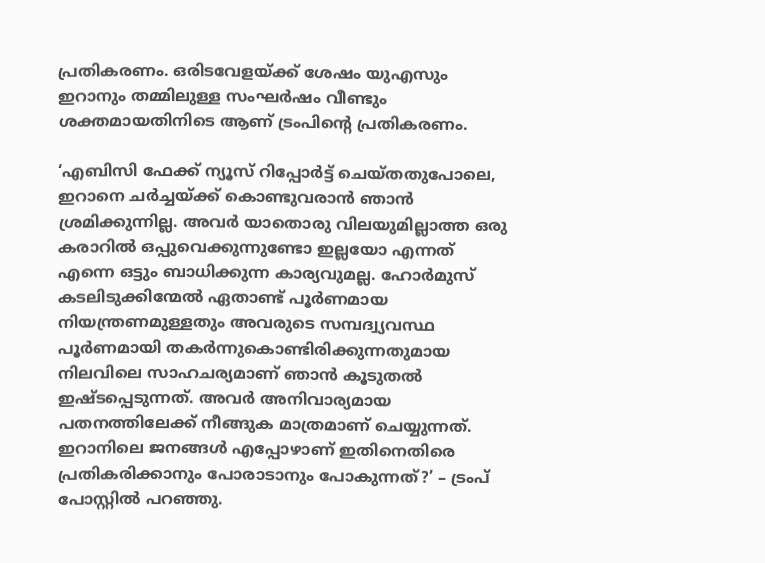പ്രതികരണം. ഒരിടവേളയ്ക്ക് ശേഷം യുഎസും ഇറാനും തമ്മിലുള്ള സംഘര്‍ഷം വീണ്ടും ശക്തമായതിനിടെ ആണ് ട്രംപിന്റെ പ്രതികരണം.

‘എബിസി ഫേക്ക് ന്യൂസ് റിപ്പോര്‍ട്ട് ചെയ്തതുപോലെ, ഇറാനെ ചര്‍ച്ചയ്ക്ക് കൊണ്ടുവരാന്‍ ഞാന്‍ ശ്രമിക്കുന്നില്ല. അവര്‍ യാതൊരു വിലയുമില്ലാത്ത ഒരു കരാറില്‍ ഒപ്പുവെക്കുന്നുണ്ടോ ഇല്ലയോ എന്നത് എന്നെ ഒട്ടും ബാധിക്കുന്ന കാര്യവുമല്ല. ഹോര്‍മുസ് കടലിടുക്കിന്മേല്‍ ഏതാണ്ട് പൂര്‍ണമായ നിയന്ത്രണമുള്ളതും അവരുടെ സമ്പദ്വ്യവസ്ഥ പൂര്‍ണമായി തകര്‍ന്നുകൊണ്ടിരിക്കുന്നതുമായ നിലവിലെ സാഹചര്യമാണ് ഞാന്‍ കൂടുതല്‍ ഇഷ്ടപ്പെടുന്നത്. അവര്‍ അനിവാര്യമായ പതനത്തിലേക്ക് നീങ്ങുക മാത്രമാണ് ചെയ്യുന്നത്. ഇറാനിലെ ജനങ്ങള്‍ എപ്പോഴാണ് ഇതിനെതിരെ പ്രതികരിക്കാനും പോരാടാനും പോകുന്നത്?’ – ട്രംപ് പോസ്റ്റില്‍ പറഞ്ഞു.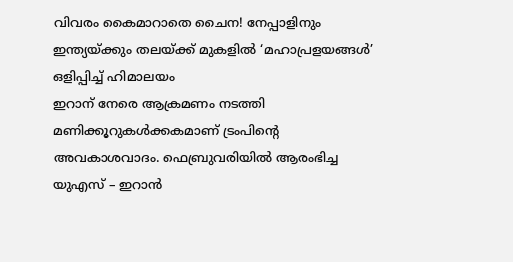വിവരം കൈമാറാതെ ചൈന! നേപ്പാളിനും ഇന്ത്യയ്ക്കും തലയ്ക്ക് മുകളില്‍ ‘മഹാപ്രളയങ്ങള്‍’ ഒളിപ്പിച്ച് ഹിമാലയം
ഇറാന് നേരെ ആക്രമണം നടത്തി മണിക്കൂറുകള്‍ക്കകമാണ് ട്രംപിന്റെ അവകാശവാദം. ഫെബ്രുവരിയില്‍ ആരംഭിച്ച യുഎസ് – ഇറാന്‍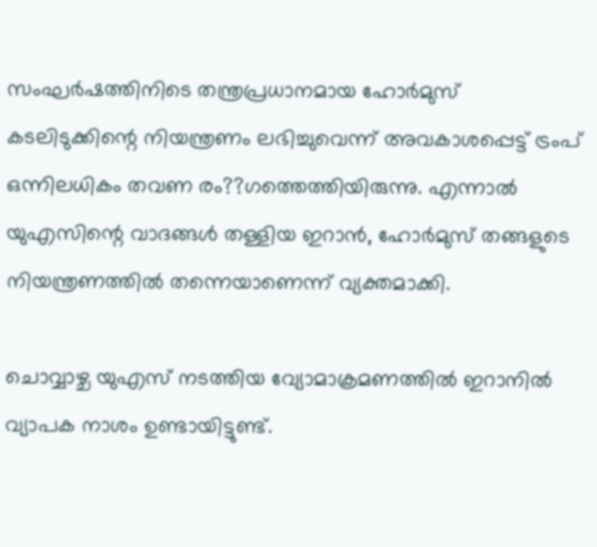സംഘര്‍ഷത്തിനിടെ തന്ത്രപ്രധാനമായ ഹോര്‍മുസ് കടലിടുക്കിന്റെ നിയന്ത്രണം ലഭിച്ചുവെന്ന് അവകാശപ്പെട്ട് ട്രംപ് ഒന്നിലധികം തവണ രം??ഗത്തെത്തിയിരുന്നു. എന്നാല്‍ യുഎസിന്റെ വാദങ്ങള്‍ തള്ളിയ ഇറാന്‍, ഹോര്‍മുസ് തങ്ങളുടെ നിയന്ത്രണത്തില്‍ തന്നെയാണെന്ന് വ്യക്തമാക്കി.

ചൊവ്വാഴ്ച യുഎസ് നടത്തിയ വ്യോമാക്രമണത്തില്‍ ഇറാനില്‍ വ്യാപക നാശം ഉണ്ടായിട്ടുണ്ട്.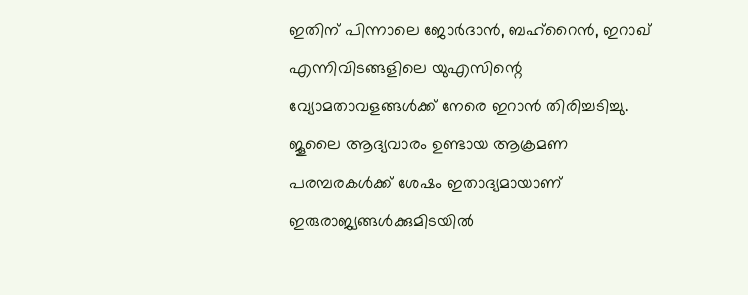ഇതിന് പിന്നാലെ ജോര്‍ദാന്‍, ബഹ്‌റൈന്‍, ഇറാഖ് എന്നിവിടങ്ങളിലെ യുഎസിന്റെ വ്യോമതാവളങ്ങള്‍ക്ക് നേരെ ഇറാന്‍ തിരിച്ചടിച്ചു. ജൂലൈ ആദ്യവാരം ഉണ്ടായ ആക്രമണ പരമ്പരകള്‍ക്ക് ശേഷം ഇതാദ്യമായാണ് ഇരുരാജ്യങ്ങള്‍ക്കുമിടയില്‍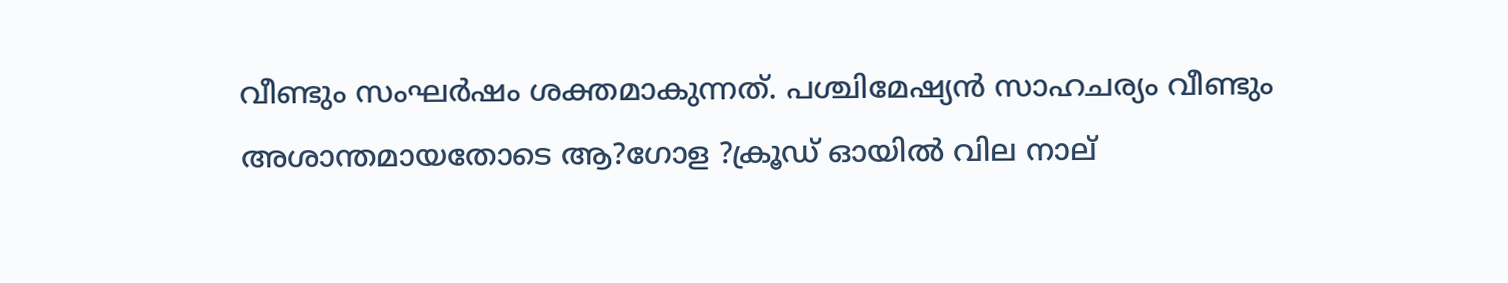വീണ്ടും സംഘര്‍ഷം ശക്തമാകുന്നത്. പശ്ചിമേഷ്യന്‍ സാഹചര്യം വീണ്ടും അശാന്തമായതോടെ ആ?ഗോള ?ക്രൂഡ് ഓയില്‍ വില നാല്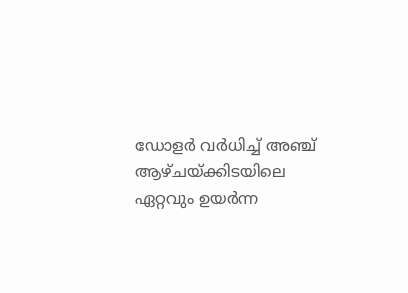ഡോളര്‍ വര്‍ധിച്ച് അഞ്ച് ആഴ്ചയ്ക്കിടയിലെ ഏറ്റവും ഉയര്‍ന്ന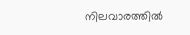നിലവാരത്തില്‍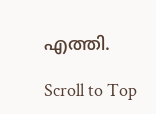എത്തി.

Scroll to Top